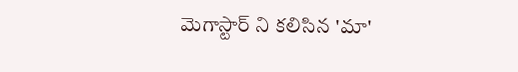మెగాస్టార్ ని కలిసిన 'మా'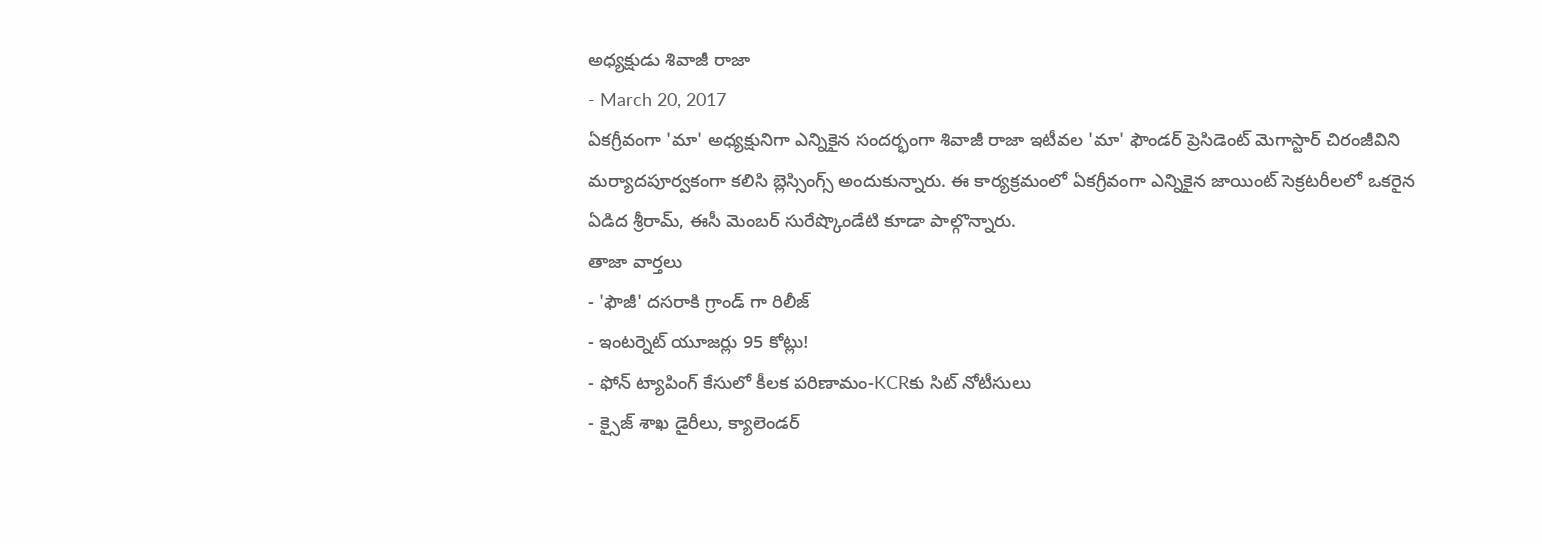అధ్యక్షుడు శివాజీ రాజా
- March 20, 2017
ఏకగ్రీవంగా 'మా' అధ్యక్షునిగా ఎన్నికైన సందర్భంగా శివాజీ రాజా ఇటీవల 'మా' ఫౌండర్ ప్రెసిడెంట్ మెగాస్టార్ చిరంజీవిని మర్యాదపూర్వకంగా కలిసి బ్లెస్సింగ్స్ అందుకున్నారు. ఈ కార్యక్రమంలో ఏకగ్రీవంగా ఎన్నికైన జాయింట్ సెక్రటరీలలో ఒకరైన ఏడిద శ్రీరామ్, ఈసీ మెంబర్ సురేష్కొండేటి కూడా పాల్గొన్నారు.
తాజా వార్తలు
- 'ఫౌజీ' దసరాకి గ్రాండ్ గా రిలీజ్
- ఇంటర్నెట్ యూజర్లు 95 కోట్లు!
- ఫోన్ ట్యాపింగ్ కేసులో కీలక పరిణామం-KCRకు సిట్ నోటీసులు
- క్సైజ్ శాఖ డైరీలు, క్యాలెండర్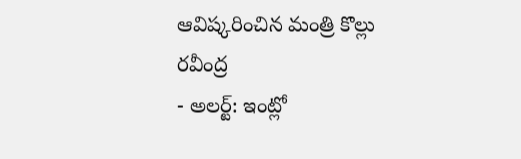ఆవిష్కరించిన మంత్రి కొల్లు రవీంద్ర
- అలర్ట్: ఇంట్లో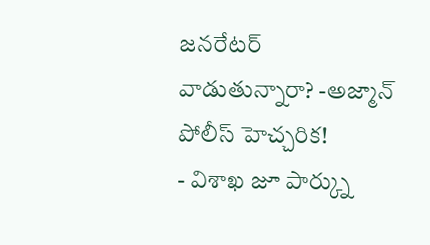జనరేటర్ వాడుతున్నారా? -అజ్మాన్ పోలీస్ హెచ్చరిక!
- విశాఖ జూ పార్క్ను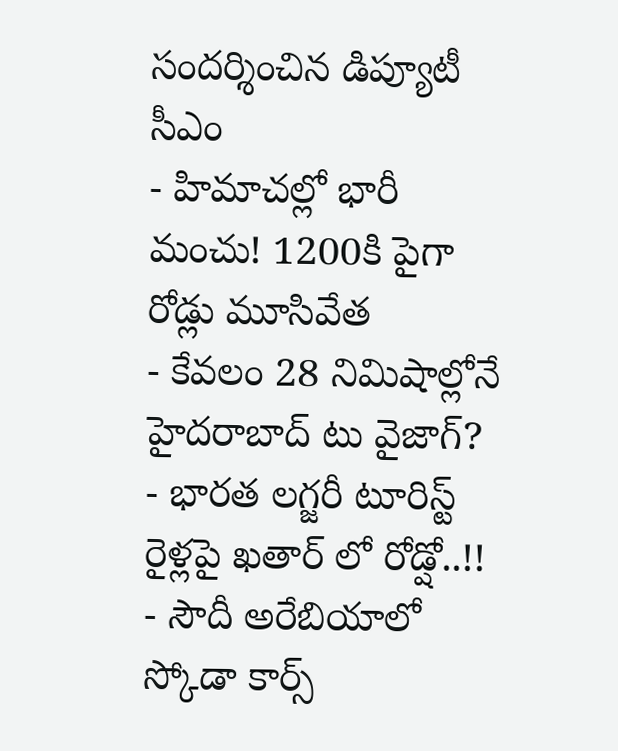సందర్శించిన డిప్యూటీ సీఎం
- హిమాచల్లో భారీ మంచు! 1200కి పైగా రోడ్లు మూసివేత
- కేవలం 28 నిమిషాల్లోనే హైదరాబాద్ టు వైజాగ్?
- భారత లగ్జరీ టూరిస్ట్ రైళ్లపై ఖతార్ లో రోడ్షో..!!
- సౌదీ అరేబియాలో స్కోడా కార్స్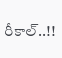రీకాల్..!!